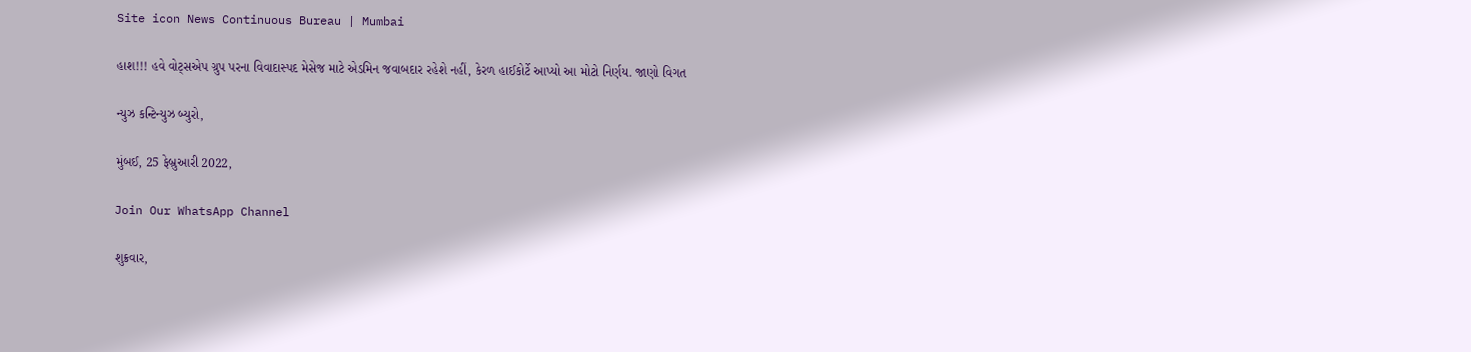Site icon News Continuous Bureau | Mumbai

હાશ!!! હવે વોટ્સએપ ગ્રુપ પરના વિવાદાસ્પદ મેસેજ માટે એડમિન જવાબદાર રહેશે નહીં, કેરળ હાઈકોર્ટે આપ્યો આ મોટો નિર્ણય. જાણો વિગત

ન્યુઝ કન્ટિન્યુઝ બ્યુરો,

મુંબઈ, 25 ફેબ્રુઆરી 2022,

Join Our WhatsApp Channel

શુક્રવાર,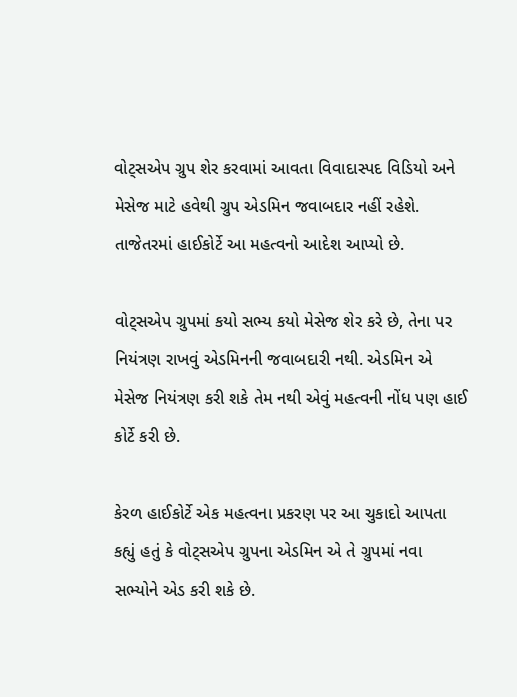વોટ્સએપ ગ્રુપ શેર કરવામાં આવતા વિવાદાસ્પદ વિડિયો અને મેસેજ માટે હવેથી ગ્રુપ એડમિન જવાબદાર નહીં રહેશે. તાજેતરમાં હાઈકોર્ટે આ મહત્વનો આદેશ આપ્યો છે.

વોટ્સએપ ગ્રુપમાં કયો સભ્ય કયો મેસેજ શેર કરે છે, તેના પર નિયંત્રણ રાખવું એડમિનની જવાબદારી નથી. એડમિન એ મેસેજ નિયંત્રણ કરી શકે તેમ નથી એવું મહત્વની નોંધ પણ હાઈ કોર્ટે કરી છે.

કેરળ હાઈકોર્ટે એક મહત્વના પ્રકરણ પર આ ચુકાદો આપતા કહ્યું હતું કે વોટ્સએપ ગ્રુપના એડમિન એ તે ગ્રુપમાં નવા સભ્યોને એડ કરી શકે છે.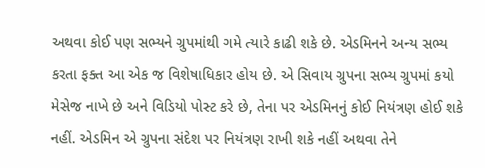અથવા કોઈ પણ સભ્યને ગ્રુપમાંથી ગમે ત્યારે કાઢી શકે છે. એડમિનને અન્ય સભ્ય કરતા ફક્ત આ એક જ વિશેષાધિકાર હોય છે. એ સિવાય ગ્રુપના સભ્ય ગ્રુપમાં કયો મેસેજ નાખે છે અને વિડિયો પોસ્ટ કરે છે, તેના પર એડમિનનું કોઈ નિયંત્રણ હોઈ શકે નહીં. એડમિન એ ગ્રુપના સંદેશ પર નિયંત્રણ રાખી શકે નહીં અથવા તેને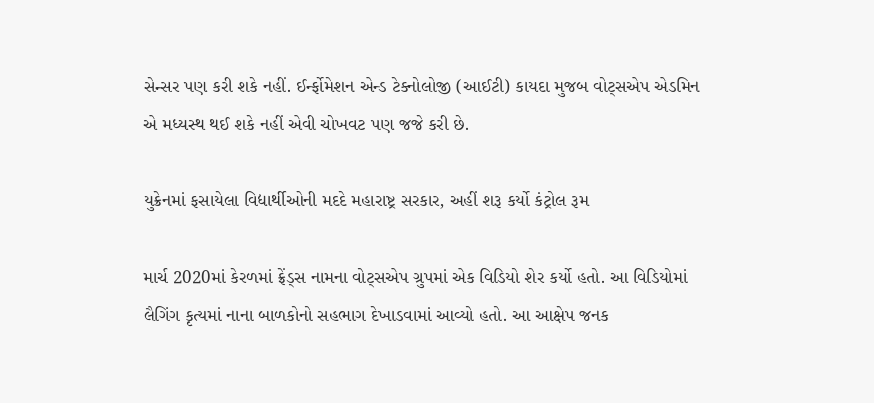સેન્સર પણ કરી શકે નહીં. ઈર્ન્ફોમેશન એન્ડ ટેક્નોલોજી (આઈટી) કાયદા મુજબ વોટ્સએપ એડમિન એ મધ્યસ્થ થઈ શકે નહીં એવી ચોખવટ પણ જજે કરી છે.

યુક્રેનમાં ફસાયેલા વિદ્યાર્થીઓની મદદે મહારાષ્ટ્ર સરકાર, અહીં શરૂ કર્યો કંટ્રોલ રૂમ

માર્ચ 2020માં કેરળમાં ફ્રેંડ્સ નામના વોટ્સએપ ગ્રુપમાં એક વિડિયો શેર કર્યો હતો. આ વિડિયોમાં લૈગિંગ કૃત્યમાં નાના બાળકોનો સહભાગ દેખાડવામાં આવ્યો હતો. આ આક્ષેપ જનક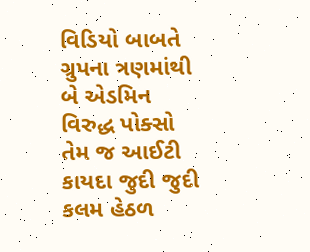વિડિયો બાબતે ગ્રુપના ત્રણમાંથી બે એડમિન વિરુદ્ધ પોક્સો તેમ જ આઈટી કાયદા જુદી જુદી કલમ હેઠળ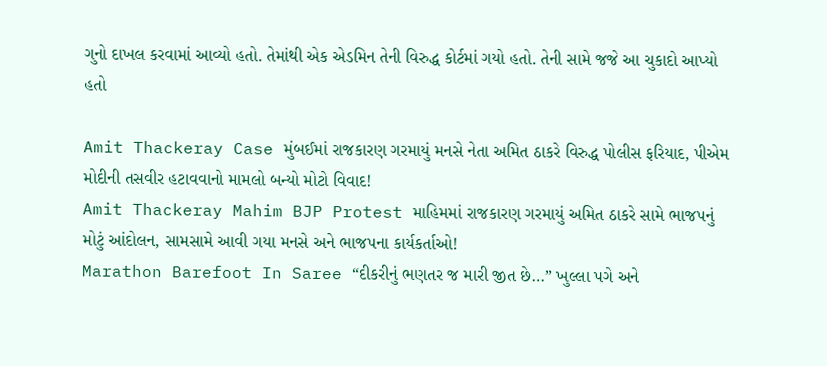ગુનો દાખલ કરવામાં આવ્યો હતો. તેમાંથી એક એડમિન તેની વિરુદ્ધ કોર્ટમાં ગયો હતો. તેની સામે જજે આ ચુકાદો આપ્યો હતો

Amit Thackeray Case મુંબઈમાં રાજકારણ ગરમાયું મનસે નેતા અમિત ઠાકરે વિરુદ્ધ પોલીસ ફરિયાદ, પીએમ મોદીની તસવીર હટાવવાનો મામલો બન્યો મોટો વિવાદ!
Amit Thackeray Mahim BJP Protest માહિમમાં રાજકારણ ગરમાયું અમિત ઠાકરે સામે ભાજપનું મોટું આંદોલન, સામસામે આવી ગયા મનસે અને ભાજપના કાર્યકર્તાઓ!
Marathon Barefoot In Saree “દીકરીનું ભણતર જ મારી જીત છે…” ખુલ્લા પગે અને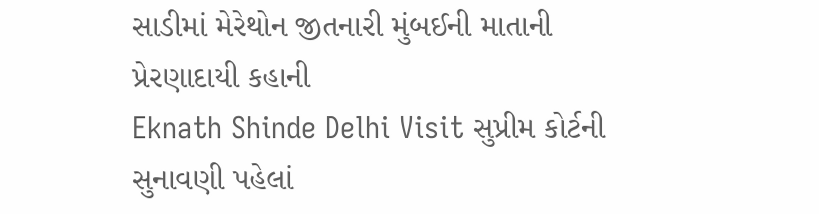સાડીમાં મેરેથોન જીતનારી મુંબઈની માતાની પ્રેરણાદાયી કહાની
Eknath Shinde Delhi Visit સુપ્રીમ કોર્ટની સુનાવણી પહેલાં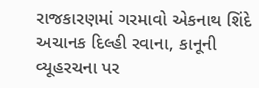રાજકારણમાં ગરમાવો એકનાથ શિંદે અચાનક દિલ્હી રવાના, કાનૂની વ્યૂહરચના પર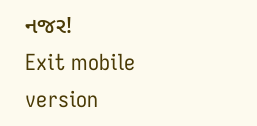નજર!
Exit mobile version